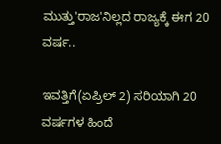ಮುತ್ತು'ರಾಜ'ನಿಲ್ಲದ ರಾಜ್ಯಕ್ಕೆ ಈಗ 20 ವರ್ಷ..

ಇವತ್ತಿಗೆ(ಏಪ್ರಿಲ್ 2) ಸರಿಯಾಗಿ 20 ವರ್ಷಗಳ ಹಿಂದೆ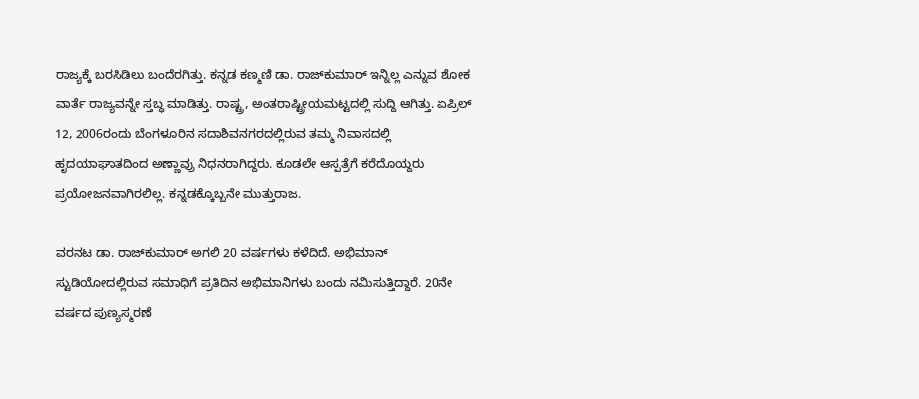ರಾಜ್ಯಕ್ಕೆ ಬರಸಿಡಿಲು ಬಂದೆರಗಿತ್ತು. ಕನ್ನಡ ಕಣ್ಮಣಿ ಡಾ. ರಾಜ್‌ಕುಮಾರ್ ಇನ್ನಿಲ್ಲ ಎನ್ನುವ ಶೋಕ ವಾರ್ತೆ ರಾಜ್ಯವನ್ನೇ ಸ್ತಬ್ಧ ಮಾಡಿತ್ತು. ರಾಷ್ಟ್ರ, ಅಂತರಾಷ್ಟ್ರೀಯಮಟ್ಟದಲ್ಲಿ ಸುದ್ದಿ ಆಗಿತ್ತು. ಏಪ್ರಿಲ್ 12, 2006ರಂದು ಬೆಂಗಳೂರಿನ ಸದಾಶಿವನಗರದಲ್ಲಿರುವ ತಮ್ಮ ನಿವಾಸದಲ್ಲಿ ಹೃದಯಾಘಾತದಿಂದ ಅಣ್ಣಾವ್ರು ನಿಧನರಾಗಿದ್ದರು. ಕೂಡಲೇ ಆಸ್ಪತ್ರೆಗೆ ಕರೆದೊಯ್ದರು ಪ್ರಯೋಜನವಾಗಿರಲಿಲ್ಲ. ಕನ್ನಡಕ್ಕೊಬ್ಬನೇ ಮುತ್ತುರಾಜ.

ವರನಟ ಡಾ. ರಾಜ್‌ಕುಮಾರ್ ಅಗಲಿ 20 ವರ್ಷಗಳು ಕಳೆದಿದೆ. ಅಭಿಮಾನ್ ಸ್ಟುಡಿಯೋದಲ್ಲಿರುವ ಸಮಾಧಿಗೆ ಪ್ರತಿದಿನ ಅಭಿಮಾನಿಗಳು ಬಂದು ನಮಿಸುತ್ತಿದ್ದಾರೆ. 20ನೇ ವರ್ಷದ ಪುಣ್ಯಸ್ಮರಣೆ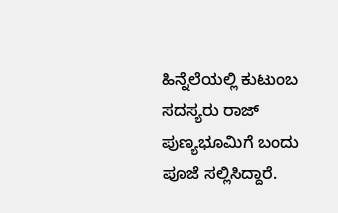ಹಿನ್ನೆಲೆಯಲ್ಲಿ ಕುಟುಂಬ ಸದಸ್ಯರು ರಾಜ್ ಪುಣ್ಯಭೂಮಿಗೆ ಬಂದು ಪೂಜೆ ಸಲ್ಲಿಸಿದ್ದಾರೆ.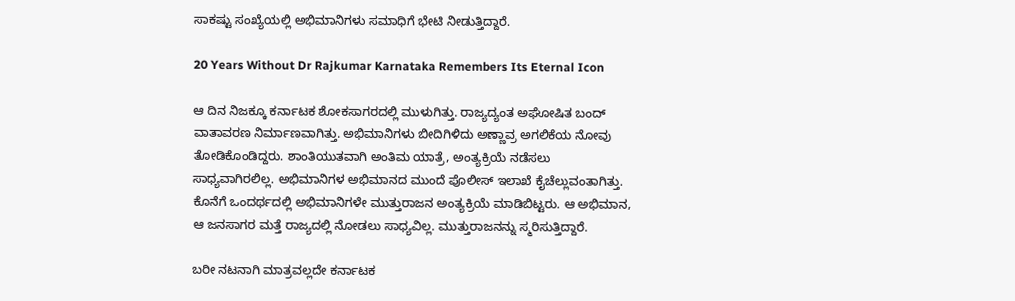ಸಾಕಷ್ಟು ಸಂಖ್ಯೆಯಲ್ಲಿ ಅಭಿಮಾನಿಗಳು ಸಮಾಧಿಗೆ ಭೇಟಿ ನೀಡುತ್ತಿದ್ದಾರೆ.

20 Years Without Dr Rajkumar Karnataka Remembers Its Eternal Icon

ಆ ದಿನ ನಿಜಕ್ಕೂ ಕರ್ನಾಟಕ ಶೋಕಸಾಗರದಲ್ಲಿ ಮುಳುಗಿತ್ತು. ರಾಜ್ಯದ್ಯಂತ ಅಘೋಷಿತ ಬಂದ್ ವಾತಾವರಣ ನಿರ್ಮಾಣವಾಗಿತ್ತು. ಅಭಿಮಾನಿಗಳು ಬೀದಿಗಿಳಿದು ಅಣ್ಣಾವ್ರ ಅಗಲಿಕೆಯ ನೋವು ತೋಡಿಕೊಂಡಿದ್ದರು. ಶಾಂತಿಯುತವಾಗಿ ಅಂತಿಮ ಯಾತ್ರೆ, ಅಂತ್ಯಕ್ರಿಯೆ ನಡೆಸಲು ಸಾಧ್ಯವಾಗಿರಲಿಲ್ಲ. ಅಭಿಮಾನಿಗಳ ಅಭಿಮಾನದ ಮುಂದೆ ಪೊಲೀಸ್ ಇಲಾಖೆ ಕೈಚೆಲ್ಲುವಂತಾಗಿತ್ತು. ಕೊನೆಗೆ ಒಂದರ್ಥದಲ್ಲಿ ಅಭಿಮಾನಿಗಳೇ ಮುತ್ತುರಾಜನ ಅಂತ್ಯಕ್ರಿಯೆ ಮಾಡಿಬಿಟ್ಟರು. ಆ ಅಭಿಮಾನ, ಆ ಜನಸಾಗರ ಮತ್ತೆ ರಾಜ್ಯದಲ್ಲಿ ನೋಡಲು ಸಾಧ್ಯವಿಲ್ಲ. ಮುತ್ತುರಾಜನನ್ನು ಸ್ಮರಿಸುತ್ತಿದ್ದಾರೆ.

ಬರೀ ನಟನಾಗಿ ಮಾತ್ರವಲ್ಲದೇ ಕರ್ನಾಟಕ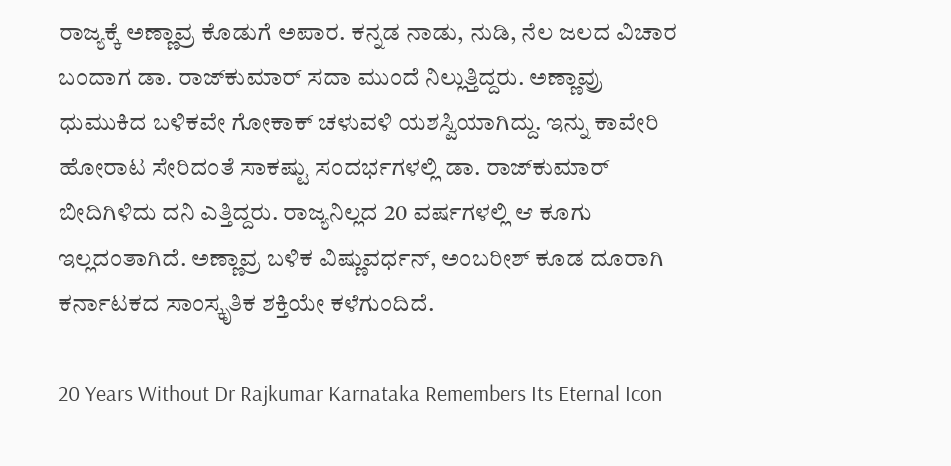ರಾಜ್ಯಕ್ಕೆ ಅಣ್ಣಾವ್ರ ಕೊಡುಗೆ ಅಪಾರ. ಕನ್ನಡ ನಾಡು, ನುಡಿ, ನೆಲ ಜಲದ ವಿಚಾರ ಬಂದಾಗ ಡಾ. ರಾಜ್‌ಕುಮಾರ್ ಸದಾ ಮುಂದೆ ನಿಲ್ಲುತ್ತಿದ್ದರು. ಅಣ್ಣಾವ್ರು ಧುಮುಕಿದ ಬಳಿಕವೇ ಗೋಕಾಕ್ ಚಳುವಳಿ ಯಶಸ್ವಿಯಾಗಿದ್ದು. ಇನ್ನು ಕಾವೇರಿ ಹೋರಾಟ ಸೇರಿದಂತೆ ಸಾಕಷ್ಟು ಸಂದರ್ಭಗಳಲ್ಲಿ ಡಾ. ರಾಜ್‌ಕುಮಾರ್ ಬೀದಿಗಿಳಿದು ದನಿ ಎತ್ತಿದ್ದರು. ರಾಜ್ಯನಿಲ್ಲದ 20 ವರ್ಷಗಳಲ್ಲಿ ಆ ಕೂಗು ಇಲ್ಲದಂತಾಗಿದೆ. ಅಣ್ಣಾವ್ರ ಬಳಿಕ ವಿಷ್ಣುವರ್ಧನ್, ಅಂಬರೀಶ್ ಕೂಡ ದೂರಾಗಿ ಕರ್ನಾಟಕದ ಸಾಂಸ್ಕೃತಿಕ ಶಕ್ತಿಯೇ ಕಳೆಗುಂದಿದೆ.

20 Years Without Dr Rajkumar Karnataka Remembers Its Eternal Icon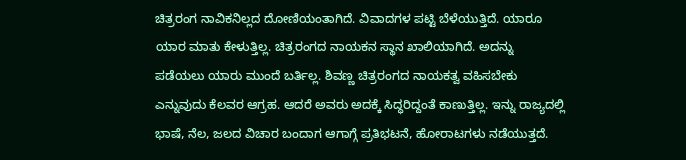ಚಿತ್ರರಂಗ ನಾವಿಕನಿಲ್ಲದ ದೋಣಿಯಂತಾಗಿದೆ. ವಿವಾದಗಳ ಪಟ್ಟಿ ಬೆಳೆಯುತ್ತಿದೆ. ಯಾರೂ ಯಾರ ಮಾತು ಕೇಳುತ್ತಿಲ್ಲ. ಚಿತ್ರರಂಗದ ನಾಯಕನ ಸ್ಥಾನ ಖಾಲಿಯಾಗಿದೆ. ಅದನ್ನು ಪಡೆಯಲು ಯಾರು ಮುಂದೆ ಬರ್ತಿಲ್ಲ. ಶಿವಣ್ಣ ಚಿತ್ರರಂಗದ ನಾಯಕತ್ವ ವಹಿಸಬೇಕು ಎನ್ನುವುದು ಕೆಲವರ ಆಗ್ರಹ. ಆದರೆ ಅವರು ಅದಕ್ಕೆ ಸಿದ್ಧರಿದ್ದಂತೆ ಕಾಣುತ್ತಿಲ್ಲ. ಇನ್ನು ರಾಜ್ಯದಲ್ಲಿ ಭಾಷೆ, ನೆಲ, ಜಲದ ವಿಚಾರ ಬಂದಾಗ ಆಗಾಗ್ಗೆ ಪ್ರತಿಭಟನೆ, ಹೋರಾಟಗಳು ನಡೆಯುತ್ತದೆ.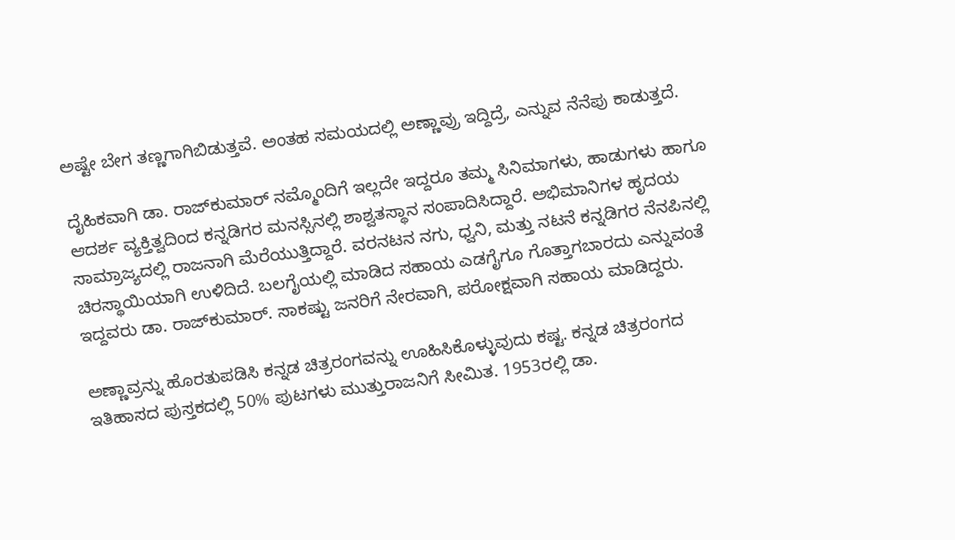ಅಷ್ಟೇ ಬೇಗ ತಣ್ಣಗಾಗಿಬಿಡುತ್ತವೆ. ಅಂತಹ ಸಮಯದಲ್ಲಿ ಅಣ್ಣಾವ್ರು ಇದ್ದಿದ್ರೆ, ಎನ್ನುವ ನೆನೆಪು ಕಾಡುತ್ತದೆ.

ದೈಹಿಕವಾಗಿ ಡಾ. ರಾಜ್‌ಕುಮಾರ್ ನಮ್ಮೊಂದಿಗೆ ಇಲ್ಲದೇ ಇದ್ದರೂ ತಮ್ಮ ಸಿನಿಮಾಗಳು, ಹಾಡುಗಳು ಹಾಗೂ ಆದರ್ಶ ವ್ಯಕ್ತಿತ್ವದಿಂದ ಕನ್ನಡಿಗರ ಮನಸ್ಸಿನಲ್ಲಿ ಶಾಶ್ವತಸ್ಥಾನ ಸಂಪಾದಿಸಿದ್ದಾರೆ. ಅಭಿಮಾನಿಗಳ ಹೃದಯ ಸಾಮ್ರಾಜ್ಯದಲ್ಲಿ ರಾಜನಾಗಿ ಮೆರೆಯುತ್ತಿದ್ದಾರೆ. ವರನಟನ ನಗು, ಧ್ವನಿ, ಮತ್ತು ನಟನೆ ಕನ್ನಡಿಗರ ನೆನಪಿನಲ್ಲಿ ಚಿರಸ್ಥಾಯಿಯಾಗಿ ಉಳಿದಿದೆ. ಬಲಗೈಯಲ್ಲಿ ಮಾಡಿದ ಸಹಾಯ ಎಡಗೈಗೂ ಗೊತ್ತಾಗಬಾರದು ಎನ್ನುವಂತೆ ಇದ್ದವರು ಡಾ. ರಾಜ್‌ಕುಮಾರ್. ಸಾಕಷ್ಟು ಜನರಿಗೆ ನೇರವಾಗಿ, ಪರೋಕ್ಷವಾಗಿ ಸಹಾಯ ಮಾಡಿದ್ದರು.

ಅಣ್ಣಾವ್ರನ್ನು ಹೊರತುಪಡಿಸಿ ಕನ್ನಡ ಚಿತ್ರರಂಗವನ್ನು ಊಹಿಸಿಕೊಳ್ಳುವುದು ಕಷ್ಟ. ಕನ್ನಡ ಚಿತ್ರರಂಗದ ಇತಿಹಾಸದ ಪುಸ್ತಕದಲ್ಲಿ 50% ಪುಟಗಳು ಮುತ್ತುರಾಜನಿಗೆ ಸೀಮಿತ. 1953ರಲ್ಲಿ ಡಾ.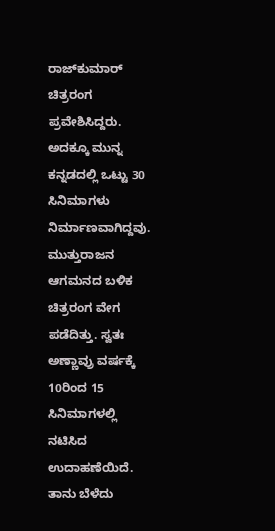ರಾಜ್‌ಕುಮಾರ್ ಚಿತ್ರರಂಗ ಪ್ರವೇಶಿಸಿದ್ದರು. ಅದಕ್ಕೂ ಮುನ್ನ ಕನ್ನಡದಲ್ಲಿ ಒಟ್ಟು 30 ಸಿನಿಮಾಗಳು ನಿರ್ಮಾಣವಾಗಿದ್ದವು. ಮುತ್ತುರಾಜನ ಆಗಮನದ ಬಳಿಕ ಚಿತ್ರರಂಗ ವೇಗ ಪಡೆದಿತ್ತು. ಸ್ವತಃ ಅಣ್ಣಾವ್ರು ವರ್ಷಕ್ಕೆ 10ರಿಂದ 15 ಸಿನಿಮಾಗಳಲ್ಲಿ ನಟಿಸಿದ ಉದಾಹಣೆಯಿದೆ. ತಾನು ಬೆಳೆದು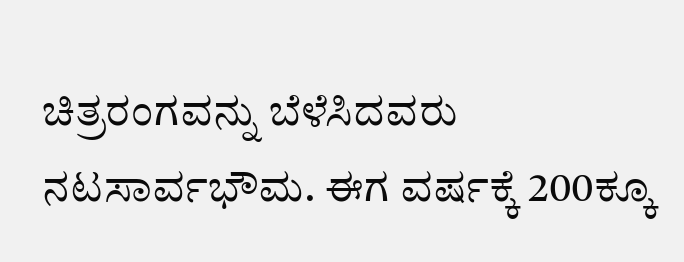ಚಿತ್ರರಂಗವನ್ನು ಬೆಳೆಸಿದವರು ನಟಸಾರ್ವಭೌಮ. ಈಗ ವರ್ಷಕ್ಕೆ 200ಕ್ಕೂ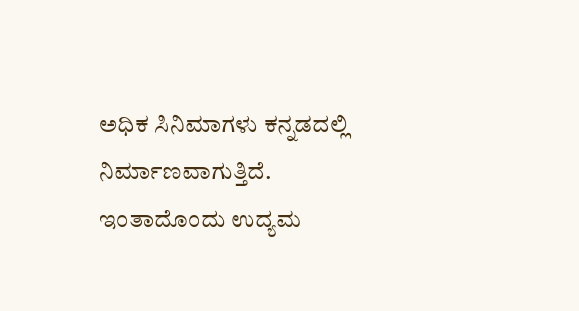ಅಧಿಕ ಸಿನಿಮಾಗಳು ಕನ್ನಡದಲ್ಲಿ ನಿರ್ಮಾಣವಾಗುತ್ತಿದೆ. ಇಂತಾದೊಂದು ಉದ್ಯಮ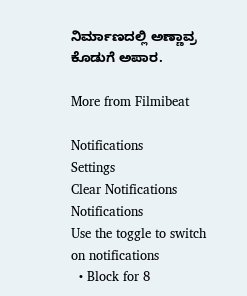ನಿರ್ಮಾಣದಲ್ಲಿ ಅಣ್ಣಾವ್ರ ಕೊಡುಗೆ ಅಪಾರ.

More from Filmibeat

Notifications
Settings
Clear Notifications
Notifications
Use the toggle to switch on notifications
  • Block for 8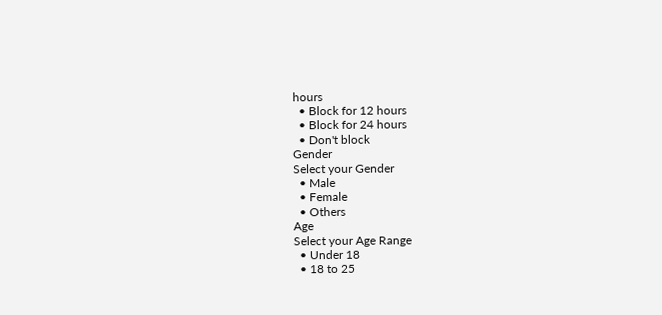hours
  • Block for 12 hours
  • Block for 24 hours
  • Don't block
Gender
Select your Gender
  • Male
  • Female
  • Others
Age
Select your Age Range
  • Under 18
  • 18 to 25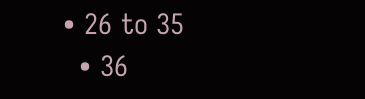• 26 to 35
  • 36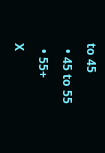to 45
  • 45 to 55
  • 55+
X